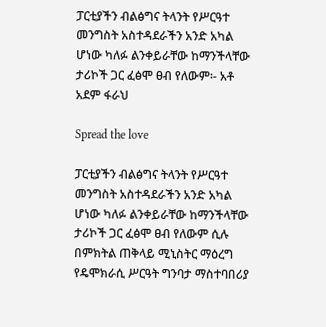ፓርቲያችን ብልፅግና ትላንት የሥርዓተ መንግስት አስተዳደራችን አንድ አካል ሆነው ካለፉ ልንቀይራቸው ከማንችላቸው ታሪኮች ጋር ፈፅሞ ፀብ የለውም፡- አቶ አደም ፋራህ

Spread the love

ፓርቲያችን ብልፅግና ትላንት የሥርዓተ መንግስት አስተዳደራችን አንድ አካል ሆነው ካለፉ ልንቀይራቸው ከማንችላቸው ታሪኮች ጋር ፈፅሞ ፀብ የለውም ሲሉ በምክትል ጠቅላይ ሚኒስትር ማዕረግ የዴሞክራሲ ሥርዓት ግንባታ ማስተባበሪያ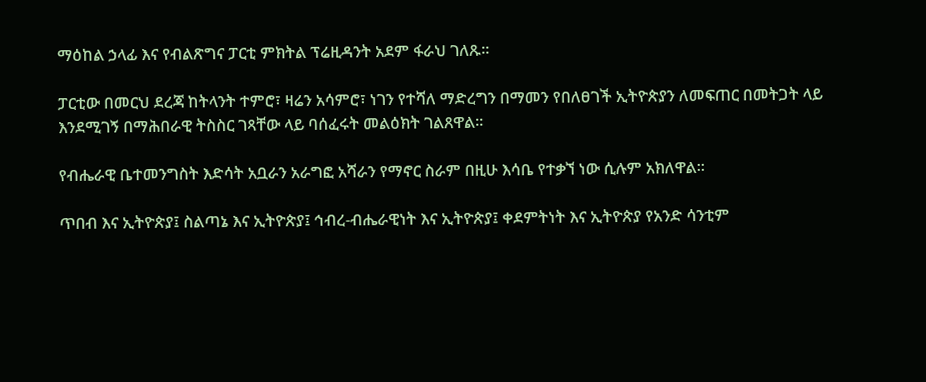ማዕከል ኃላፊ እና የብልጽግና ፓርቲ ምክትል ፕሬዚዳንት አደም ፋራህ ገለጹ።

ፓርቲው በመርህ ደረጃ ከትላንት ተምሮ፣ ዛሬን አሳምሮ፣ ነገን የተሻለ ማድረግን በማመን የበለፀገች ኢትዮጵያን ለመፍጠር በመትጋት ላይ እንደሚገኝ በማሕበራዊ ትስስር ገጻቸው ላይ ባሰፈሩት መልዕክት ገልጸዋል።

የብሔራዊ ቤተመንግስት እድሳት አቧራን አራግፎ አሻራን የማኖር ስራም በዚሁ እሳቤ የተቃኘ ነው ሲሉም አክለዋል።

ጥበብ እና ኢትዮጵያ፤ ስልጣኔ እና ኢትዮጵያ፤ ኅብረ-ብሔራዊነት እና ኢትዮጵያ፤ ቀደምትነት እና ኢትዮጵያ የአንድ ሳንቲም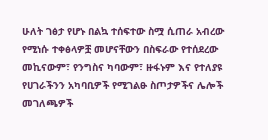ሁለት ገፅታ የሆኑ በልኳ ተሰፍተው ስሟ ሲጠራ አብረው የሚነሱ ተቀፅላዎቿ መሆናቸውን በስፍራው የተሰደረው መኪናውም፣ የንግስና ካባውም፣ ዙፋኑም እና የተለያዩ የሀገራችንን አካባቢዎች የሚገልፁ ስጦታዎችና ሌሎች መገለጫዎች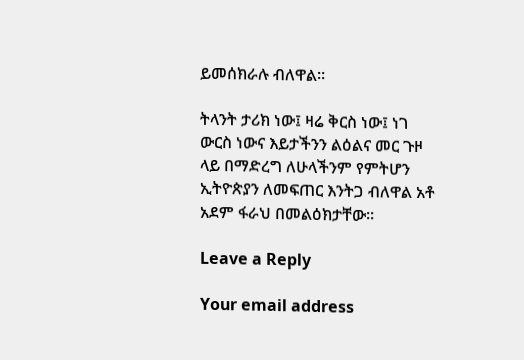ይመሰክራሉ ብለዋል።

ትላንት ታሪክ ነው፤ ዛሬ ቅርስ ነው፤ ነገ ውርስ ነውና እይታችንን ልዕልና መር ጉዞ ላይ በማድረግ ለሁላችንም የምትሆን ኢትዮጵያን ለመፍጠር እንትጋ ብለዋል አቶ አደም ፋራህ በመልዕክታቸው።

Leave a Reply

Your email address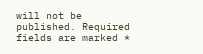will not be published. Required fields are marked *